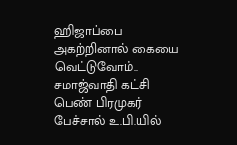ஹிஜாப்பை அகற்றினால் கையை வெட்டுவோம்.. சமாஜ்வாதி கட்சி பெண் பிரமுகர் பேச்சால் உ.பி.யில்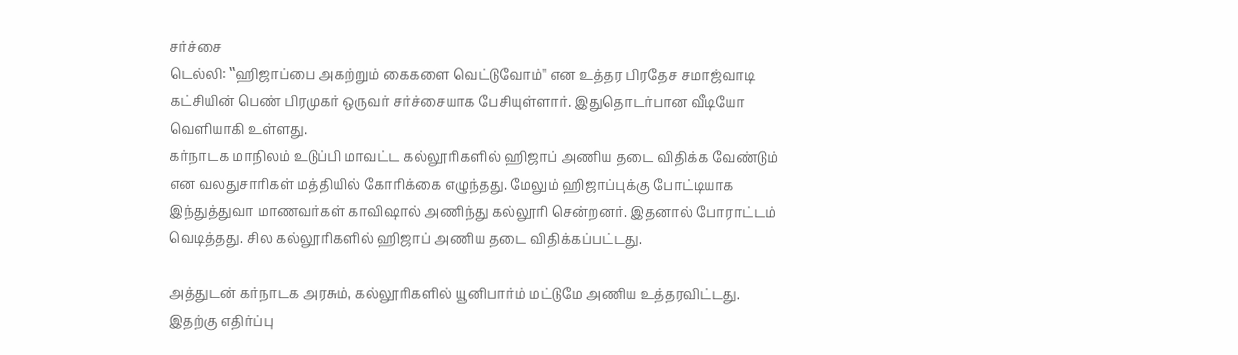சர்ச்சை
டெல்லி: ‛‛ஹிஜாப்பை அகற்றும் கைகளை வெட்டுவோம்'' என உத்தர பிரதேச சமாஜ்வாடி கட்சியின் பெண் பிரமுகர் ஒருவர் சர்ச்சையாக பேசியுள்ளார். இதுதொடர்பான வீடியோ வெளியாகி உள்ளது.
கர்நாடக மாநிலம் உடுப்பி மாவட்ட கல்லூரிகளில் ஹிஜாப் அணிய தடை விதிக்க வேண்டும் என வலதுசாரிகள் மத்தியில் கோரிக்கை எழுந்தது. மேலும் ஹிஜாப்புக்கு போட்டியாக இந்துத்துவா மாணவர்கள் காவிஷால் அணிந்து கல்லூரி சென்றனர். இதனால் போராட்டம் வெடித்தது. சில கல்லூரிகளில் ஹிஜாப் அணிய தடை விதிக்கப்பட்டது.

அத்துடன் கர்நாடக அரசும், கல்லூரிகளில் யூனிபார்ம் மட்டுமே அணிய உத்தரவிட்டது. இதற்கு எதிர்ப்பு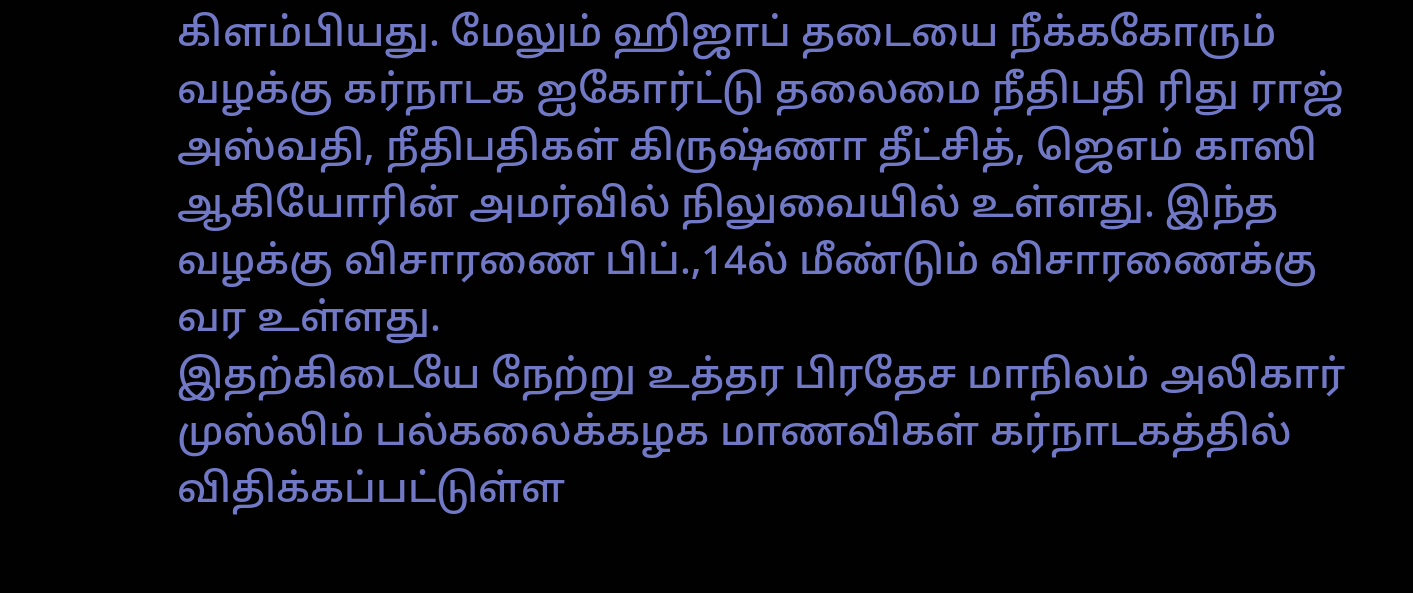கிளம்பியது. மேலும் ஹிஜாப் தடையை நீக்ககோரும் வழக்கு கர்நாடக ஐகோர்ட்டு தலைமை நீதிபதி ரிது ராஜ் அஸ்வதி, நீதிபதிகள் கிருஷ்ணா தீட்சித், ஜெஎம் காஸி ஆகியோரின் அமர்வில் நிலுவையில் உள்ளது. இந்த வழக்கு விசாரணை பிப்.,14ல் மீண்டும் விசாரணைக்கு வர உள்ளது.
இதற்கிடையே நேற்று உத்தர பிரதேச மாநிலம் அலிகார் முஸ்லிம் பல்கலைக்கழக மாணவிகள் கர்நாடகத்தில் விதிக்கப்பட்டுள்ள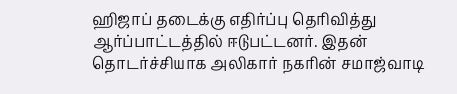ஹிஜாப் தடைக்கு எதிர்ப்பு தெரிவித்து ஆர்ப்பாட்டத்தில் ஈடுபட்டனர். இதன் தொடர்ச்சியாக அலிகார் நகரின் சமாஜ்வாடி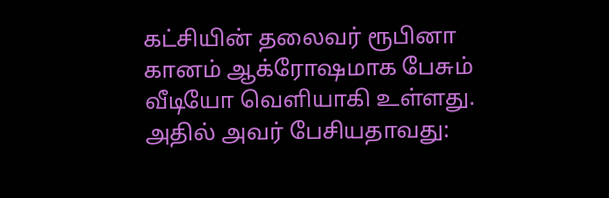கட்சியின் தலைவர் ரூபினா கானம் ஆக்ரோஷமாக பேசும் வீடியோ வெளியாகி உள்ளது. அதில் அவர் பேசியதாவது: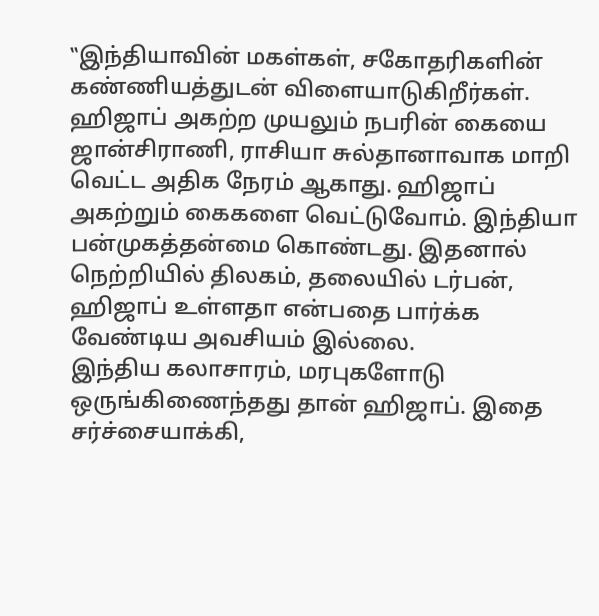‛‛இந்தியாவின் மகள்கள், சகோதரிகளின் கண்ணியத்துடன் விளையாடுகிறீர்கள். ஹிஜாப் அகற்ற முயலும் நபரின் கையை ஜான்சிராணி, ராசியா சுல்தானாவாக மாறி வெட்ட அதிக நேரம் ஆகாது. ஹிஜாப் அகற்றும் கைகளை வெட்டுவோம். இந்தியா பன்முகத்தன்மை கொண்டது. இதனால் நெற்றியில் திலகம், தலையில் டர்பன், ஹிஜாப் உள்ளதா என்பதை பார்க்க வேண்டிய அவசியம் இல்லை.
இந்திய கலாசாரம், மரபுகளோடு ஒருங்கிணைந்தது தான் ஹிஜாப். இதை சர்ச்சையாக்கி,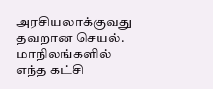அரசியலாக்குவது தவறான செயல். மாநிலங்களில் எந்த கட்சி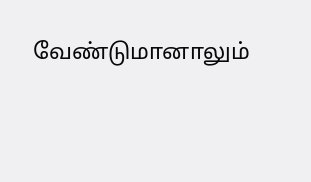வேண்டுமானாலும்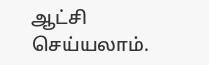ஆட்சி செய்யலாம்.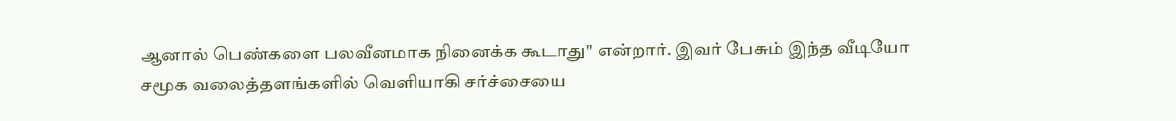ஆனால் பெண்களை பலவீனமாக நினைக்க கூடாது'' என்றார். இவர் பேசும் இந்த வீடியோ சமூக வலைத்தளங்களில் வெளியாகி சர்ச்சையை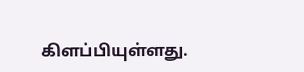கிளப்பியுள்ளது.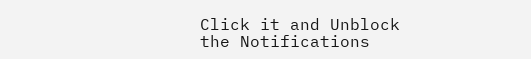Click it and Unblock the Notifications